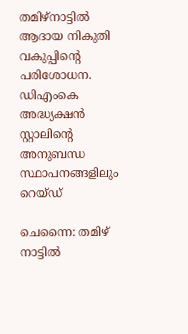തമിഴ്‌നാട്ടില്‍ ആദായ നികുതി വകുപ്പിന്റെ പരിശോധന. ഡിഎംകെ അദ്ധ്യക്ഷന്‍ സ്റ്റാലിന്റെ അനുബന്ധ സ്ഥാപനങ്ങളിലും റെയ്ഡ്

ചെന്നൈ: തമിഴ് നാട്ടില്‍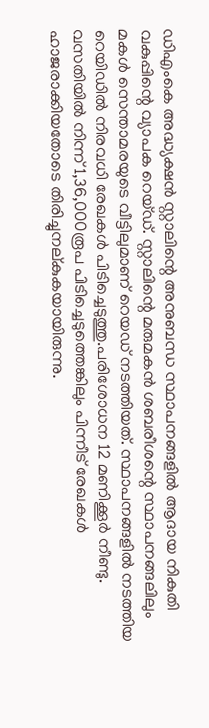ഡിഎംകെ അദ്ധ്യക്ഷന്‍ സ്റ്റാലിന്റെ അനുബന്ധ സ്ഥാപനങ്ങളില്‍ ആദായ നികുതി വകുപ്പിന്റെ വ്യാപക റെയ്ഡ്. സ്റ്റാലിന്റെ മരുമകന്‍ ശബരീശന്റെ സ്ഥാപനങ്ങലിലും മകള്‍ സെന്താമരയുടെ വീട്ടിലുമാണ് റെയഡ് നടത്തിയത്. സ്ഥാപനങ്ങളില്‍ നടത്തിയ റെയിഡില്‍ നിരവധി രേഖകള്‍ പിടിച്ചെടുത്തു.പരിശോധന 12 മണിക്കൂര്‍ നീണ്ടു. വസതിയില്‍ നിന്ന് 1,36,000രൂപ പിടിച്ചെടുത്തെങ്കിലും പിന്നീട് രേഖകള്‍ ഹാജരാക്കിയതോടെ തിരിച്ചുനല്കുകയായിരുന്നു.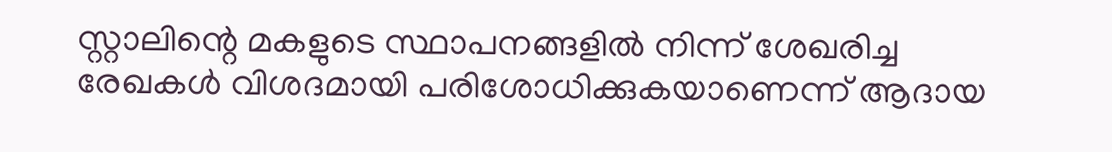സ്റ്റാലിന്റെ മകളുടെ സ്ഥാപനങ്ങളില്‍ നിന്ന് ശേഖരിച്ച രേഖകള്‍ വിശദമായി പരിശോധിക്കുകയാണെന്ന് ആദായ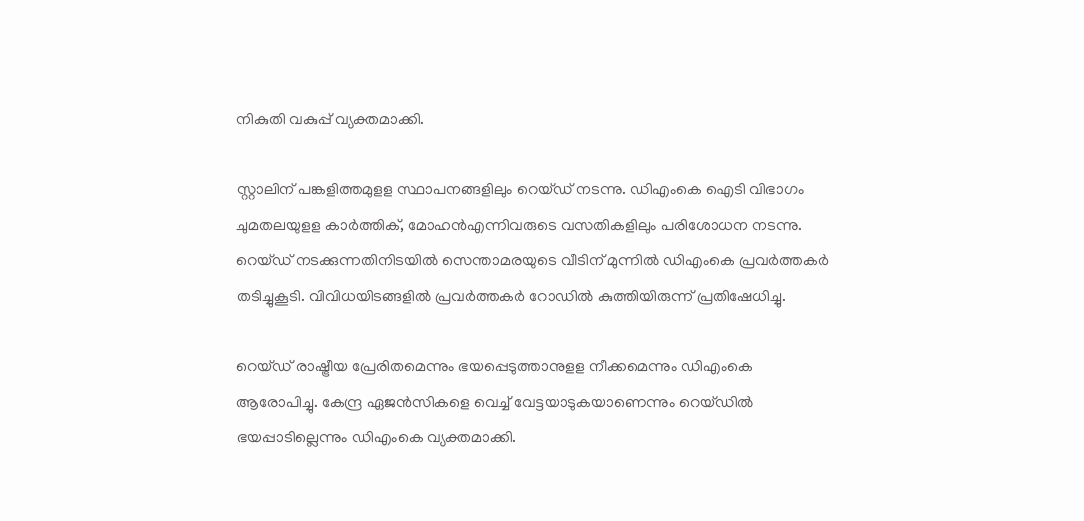നികുതി വകുപ്പ് വ്യക്തമാക്കി.

സ്റ്റാലിന് പങ്കളിത്തമുളള സ്ഥാപനങ്ങളിലും റെയ്ഡ് നടന്നു. ഡിഎംകെ ഐടി വിഭാഗം ചുമതലയുളള കാര്‍ത്തിക്, മോഹന്‍എന്നിവരുടെ വസതികളിലും പരിശോധന നടന്നു. റെയ്ഡ് നടക്കുന്നതിനിടയില്‍ സെന്താമരയുടെ വീടിന് മുന്നില്‍ ഡിഎംകെ പ്രവര്‍ത്തകര്‍ തടിച്ചുകൂടി. വിവിധയിടങ്ങളില്‍ പ്രവര്‍ത്തകര്‍ റോഡില്‍ കുത്തിയിരുന്ന് പ്രതിഷേധിച്ചു.

റെയ്ഡ് രാഷ്ട്രീയ പ്രേരിതമെന്നും ഭയപ്പെടുത്താനുളള നീക്കമെന്നും ഡിഎംകെ ആരോപിച്ചു. കേന്ദ്ര ഏജന്‍സികളെ വെച്ച് വേട്ടയാടുകയാണെന്നും റെയ്ഡില്‍ ഭയപ്പാടില്ലെന്നും ഡിഎംകെ വ്യക്തമാക്കി.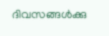ദിവസങ്ങള്‍ക്കു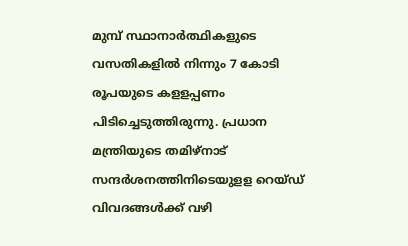മുമ്പ് സ്ഥാനാര്‍ത്ഥികളുടെ വസതികളില്‍ നിന്നും 7 കോടി രൂപയുടെ കളളപ്പണം പിടിച്ചെടുത്തിരുന്നു. പ്രധാന മന്ത്രിയുടെ തമിഴ്‌നാട് സന്ദര്‍ശനത്തിനിടെയുളള റെയ്ഡ് വിവദങ്ങള്‍ക്ക് വഴി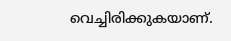വെച്ചിരിക്കുകയാണ്.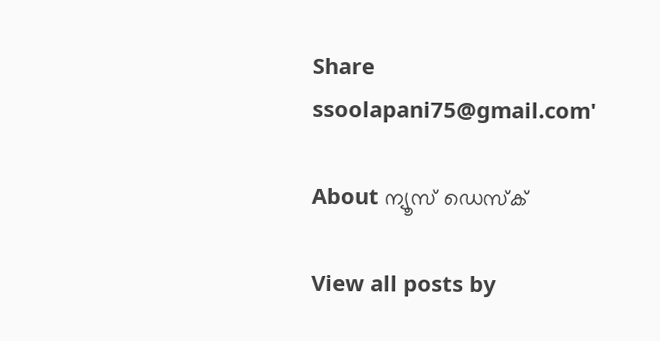Share
ssoolapani75@gmail.com'

About ന്യൂസ് ഡെസ്ക്

View all posts by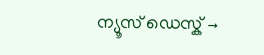ന്യൂസ് ഡെസ്ക് →